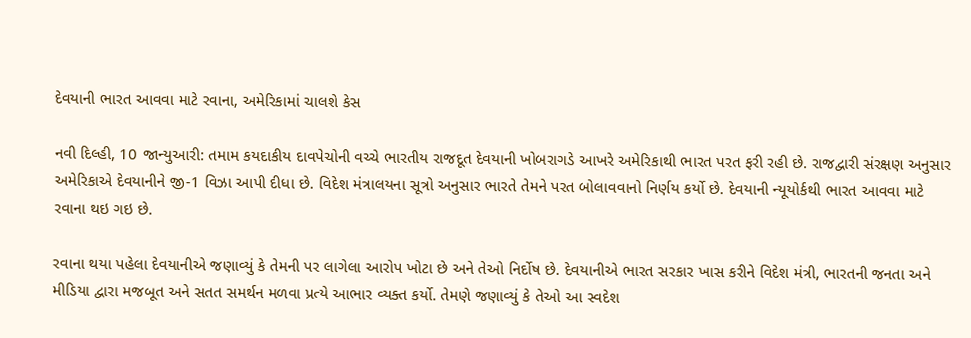દેવયાની ભારત આવવા માટે રવાના, અમેરિકામાં ચાલશે કેસ

નવી દિલ્હી, 10 જાન્યુઆરી: તમામ કયદાકીય દાવપેચોની વચ્ચે ભારતીય રાજદૂત દેવયાની ખોબરાગડે આખરે અમેરિકાથી ભારત પરત ફરી રહી છે. રાજદ્વારી સંરક્ષણ અનુસાર અમેરિકાએ દેવયાનીને જી-1 વિઝા આપી દીધા છે. વિદેશ મંત્રાલયના સૂત્રો અનુસાર ભારતે તેમને પરત બોલાવવાનો નિર્ણય કર્યો છે. દેવયાની ન્યૂયોર્કથી ભારત આવવા માટે રવાના થઇ ગઇ છે.

રવાના થયા પહેલા દેવયાનીએ જણાવ્યું કે તેમની પર લાગેલા આરોપ ખોટા છે અને તેઓ નિર્દોષ છે. દેવયાનીએ ભારત સરકાર ખાસ કરીને વિદેશ મંત્રી, ભારતની જનતા અને મીડિયા દ્વારા મજબૂત અને સતત સમર્થન મળવા પ્રત્યે આભાર વ્યક્ત કર્યો. તેમણે જણાવ્યું કે તેઓ આ સ્વદેશ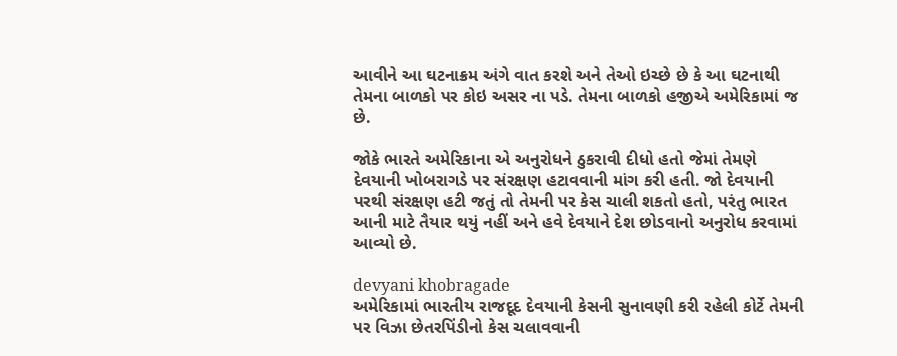આવીને આ ઘટનાક્રમ અંગે વાત કરશે અને તેઓ ઇચ્છે છે કે આ ઘટનાથી તેમના બાળકો પર કોઇ અસર ના પડે. તેમના બાળકો હજીએ અમેરિકામાં જ છે.

જોકે ભારતે અમેરિકાના એ અનુરોધને ઠુકરાવી દીધો હતો જેમાં તેમણે દેવયાની ખોબરાગડે પર સંરક્ષણ હટાવવાની માંગ કરી હતી. જો દેવયાની પરથી સંરક્ષણ હટી જતું તો તેમની પર કેસ ચાલી શકતો હતો, પરંતુ ભારત આની માટે તૈયાર થયું નહીં અને હવે દેવયાને દેશ છોડવાનો અનુરોધ કરવામાં આવ્યો છે.

devyani khobragade
અમેરિકામાં ભારતીય રાજદૂદ દેવયાની કેસની સુનાવણી કરી રહેલી કોર્ટે તેમની પર વિઝા છેતરપિંડીનો કેસ ચલાવવાની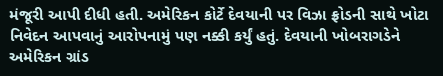મંજૂરી આપી દીધી હતી. અમેરિકન કોર્ટે દેવયાની પર વિઝા ફ્રોડની સાથે ખોટા નિવેદન આપવાનું આરોપનામું પણ નક્કી કર્યું હતું. દેવયાની ખોબરાગડેને અમેરિકન ગ્રાંડ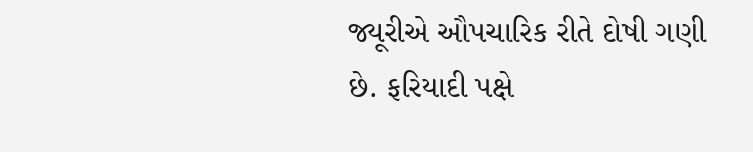જ્યૂરીએ ઔપચારિક રીતે દોષી ગણી છે. ફરિયાદી પક્ષે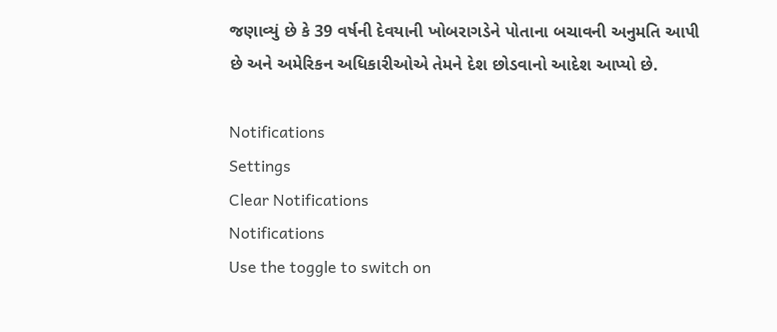જણાવ્યું છે કે 39 વર્ષની દેવયાની ખોબરાગડેને પોતાના બચાવની અનુમતિ આપી છે અને અમેરિકન અધિકારીઓએ તેમને દેશ છોડવાનો આદેશ આપ્યો છે.

Notifications
Settings
Clear Notifications
Notifications
Use the toggle to switch on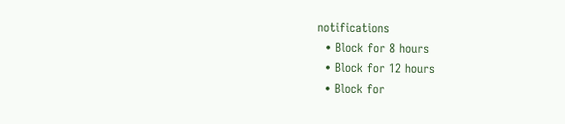notifications
  • Block for 8 hours
  • Block for 12 hours
  • Block for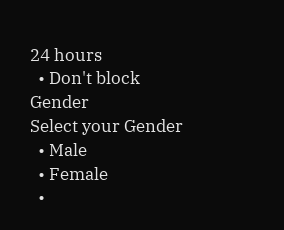24 hours
  • Don't block
Gender
Select your Gender
  • Male
  • Female
  •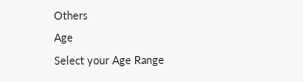Others
Age
Select your Age Range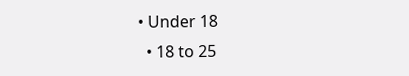• Under 18
  • 18 to 25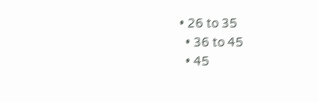• 26 to 35
  • 36 to 45
  • 45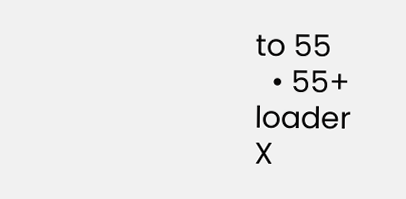to 55
  • 55+
loader
X